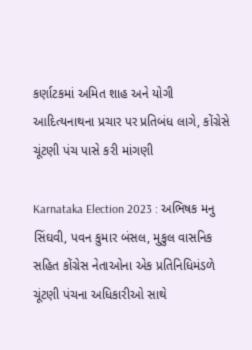કર્ણાટકમાં અમિત શાહ અને યોગી આદિત્યનાથના પ્રચાર પર પ્રતિબંધ લાગે, કોંગ્રેસે ચૂંટણી પંચ પાસે કરી માંગણી

Karnataka Election 2023 : અભિષક મનુ સિંઘવી, પવન કુમાર બંસલ, મુકુલ વાસનિક સહિત કોંગ્રેસ નેતાઓના એક પ્રતિનિધિમંડળે ચૂંટણી પંચના અધિકારીઓ સાથે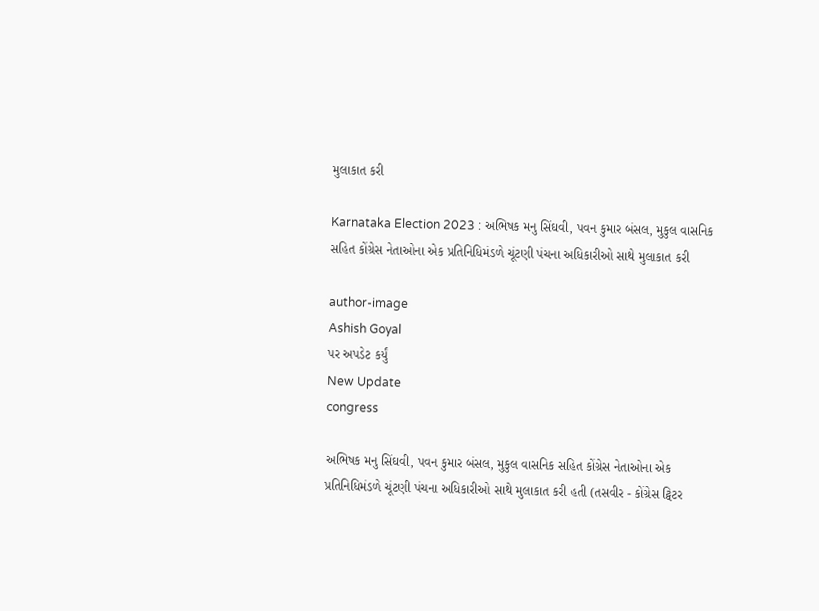મુલાકાત કરી

Karnataka Election 2023 : અભિષક મનુ સિંઘવી, પવન કુમાર બંસલ, મુકુલ વાસનિક સહિત કોંગ્રેસ નેતાઓના એક પ્રતિનિધિમંડળે ચૂંટણી પંચના અધિકારીઓ સાથે મુલાકાત કરી

author-image
Ashish Goyal
પર અપડેટ કર્યું
New Update
congress

અભિષક મનુ સિંઘવી, પવન કુમાર બંસલ, મુકુલ વાસનિક સહિત કોંગ્રેસ નેતાઓના એક પ્રતિનિધિમંડળે ચૂંટણી પંચના અધિકારીઓ સાથે મુલાકાત કરી હતી (તસવીર - કોંગ્રેસ ટ્વિટર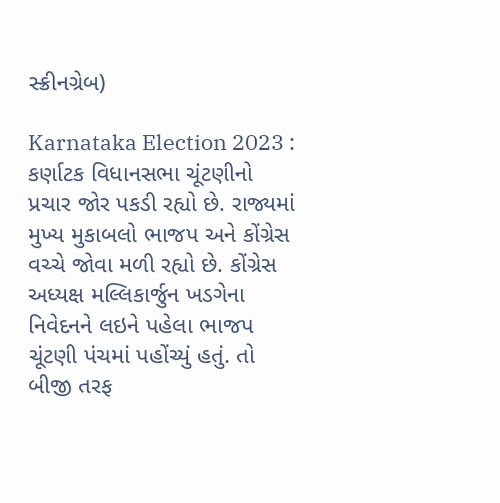સ્ક્રીનગ્રેબ)

Karnataka Election 2023 : કર્ણાટક વિધાનસભા ચૂંટણીનો પ્રચાર જોર પકડી રહ્યો છે. રાજ્યમાં મુખ્ય મુકાબલો ભાજપ અને કોંગ્રેસ વચ્ચે જોવા મળી રહ્યો છે. કોંગ્રેસ અધ્યક્ષ મલ્લિકાર્જુન ખડગેના નિવેદનને લઇને પહેલા ભાજપ ચૂંટણી પંચમાં પહોંચ્યું હતું. તો બીજી તરફ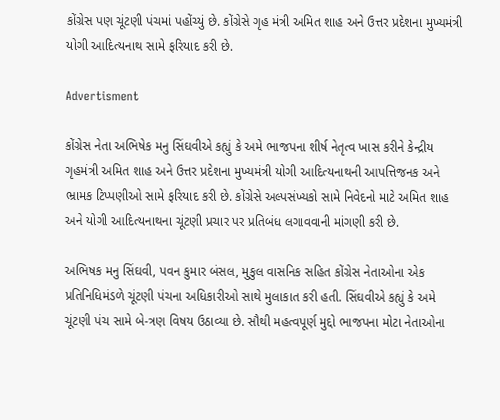કોંગ્રેસ પણ ચૂંટણી પંચમાં પહોંચ્યું છે. કોંગ્રેસે ગૃહ મંત્રી અમિત શાહ અને ઉત્તર પ્રદેશના મુખ્યમંત્રી યોગી આદિત્યનાથ સામે ફરિયાદ કરી છે.

Advertisment

કોંગ્રેસ નેતા અભિષેક મનુ સિંઘવીએ કહ્યું કે અમે ભાજપના શીર્ષ નેતૃત્વ ખાસ કરીને કેન્દ્રીય ગૃહમંત્રી અમિત શાહ અને ઉત્તર પ્રદેશના મુખ્યમંત્રી યોગી આદિત્યનાથની આપત્તિજનક અને ભ્રામક ટિપ્પણીઓ સામે ફરિયાદ કરી છે. કોંગ્રેસે અલ્પસંખ્યકો સામે નિવેદનો માટે અમિત શાહ અને યોગી આદિત્યનાથના ચૂંટણી પ્રચાર પર પ્રતિબંધ લગાવવાની માંગણી કરી છે.

અભિષક મનુ સિંઘવી, પવન કુમાર બંસલ, મુકુલ વાસનિક સહિત કોંગ્રેસ નેતાઓના એક પ્રતિનિધિમંડળે ચૂંટણી પંચના અધિકારીઓ સાથે મુલાકાત કરી હતી. સિંઘવીએ કહ્યું કે અમે ચૂંટણી પંચ સામે બે-ત્રણ વિષય ઉઠાવ્યા છે. સૌથી મહત્વપૂર્ણ મુદ્દો ભાજપના મોટા નેતાઓના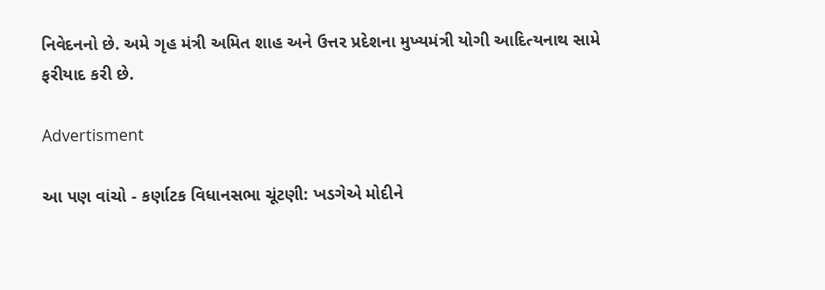નિવેદનનો છે. અમે ગૃહ મંત્રી અમિત શાહ અને ઉત્તર પ્રદેશના મુખ્યમંત્રી યોગી આદિત્યનાથ સામે ફરીયાદ કરી છે.

Advertisment

આ પણ વાંચો - કર્ણાટક વિધાનસભા ચૂંટણી: ખડગેએ મોદીને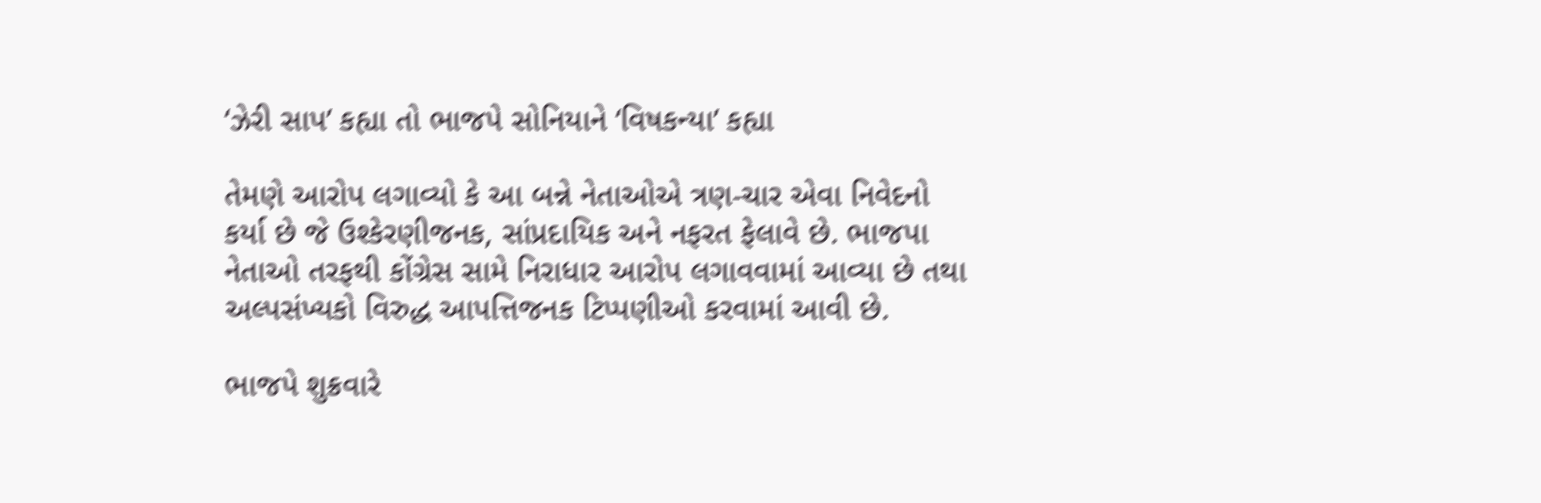‘ઝેરી સાપ’ કહ્યા તો ભાજપે સોનિયાને ‘વિષકન્યા’ કહ્યા

તેમણે આરોપ લગાવ્યો કે આ બન્ને નેતાઓએ ત્રણ-ચાર એવા નિવેદનો કર્યા છે જે ઉશ્કેરણીજનક, સાંપ્રદાયિક અને નફરત ફેલાવે છે. ભાજપા નેતાઓ તરફથી કોંગ્રેસ સામે નિરાધાર આરોપ લગાવવામાં આવ્યા છે તથા અલ્પસંખ્યકો વિરુદ્ધ આપત્તિજનક ટિપ્પણીઓ કરવામાં આવી છે.

ભાજપે શુક્રવારે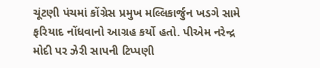ચૂંટણી પંચમાં કોંગ્રેસ પ્રમુખ મલ્લિકાર્જુન ખડગે સામે ફરિયાદ નોંધવાનો આગ્રહ કર્યો હતો. પીએમ નરેન્દ્ર મોદી પર ઝેરી સાપની ટિપ્પણી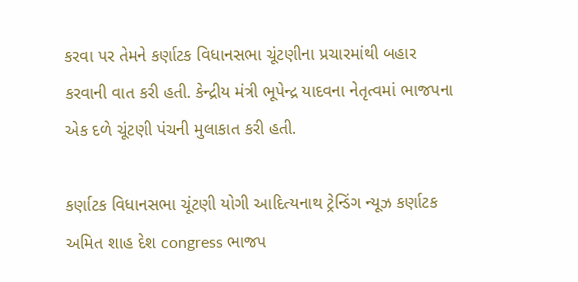કરવા પર તેમને કર્ણાટક વિધાનસભા ચૂંટણીના પ્રચારમાંથી બહાર કરવાની વાત કરી હતી. કેન્દ્રીય મંત્રી ભૂપેન્દ્ર યાદવના નેતૃત્વમાં ભાજપના એક દળે ચૂંટણી પંચની મુલાકાત કરી હતી.

કર્ણાટક વિધાનસભા ચૂંટણી યોગી આદિત્યનાથ ટ્રેન્ડિંગ ન્યૂઝ કર્ણાટક અમિત શાહ દેશ congress ભાજપ